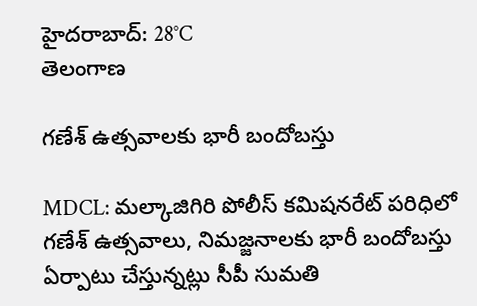హైదరాబాద్: 28°C
తెలంగాణ

గణేశ్ ఉత్సవాలకు భారీ బందోబస్తు

MDCL: మల్కాజిగిరి పోలీస్ కమిషనరేట్ పరిధిలో గణేశ్ ఉత్సవాలు, నిమజ్జనాలకు భారీ బందోబస్తు ఏర్పాటు చేస్తున్నట్లు సీపీ సుమతి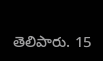తెలిపారు. 15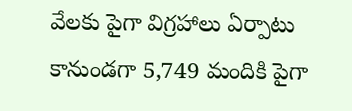వేలకు పైగా విగ్రహాలు ఏర్పాటు కానుండగా 5,749 మందికి పైగా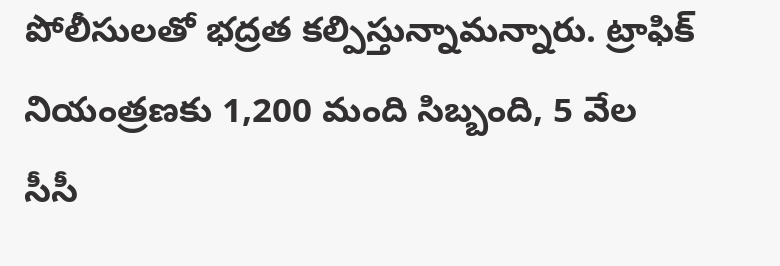పోలీసులతో భద్రత కల్పిస్తున్నామన్నారు. ట్రాఫిక్ నియంత్రణకు 1,200 మంది సిబ్బంది, 5 వేల సీసీ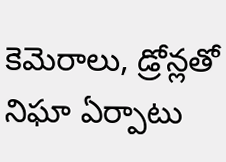కెమెరాలు, డ్రోన్లతో నిఘా ఏర్పాటు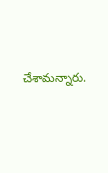చేశామన్నారు.